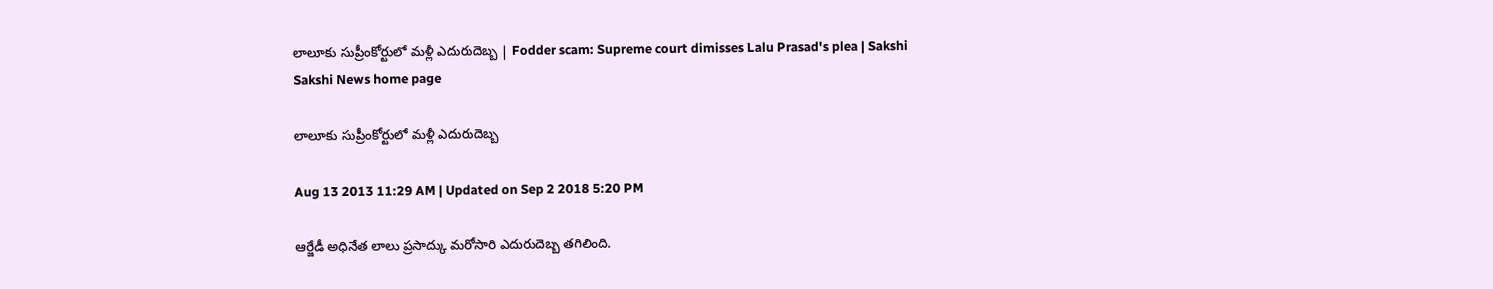లాలూకు సుప్రీంకోర్టులో మళ్లీ ఎదురుదెబ్బ | Fodder scam: Supreme court dimisses Lalu Prasad's plea | Sakshi
Sakshi News home page

లాలూకు సుప్రీంకోర్టులో మళ్లీ ఎదురుదెబ్బ

Aug 13 2013 11:29 AM | Updated on Sep 2 2018 5:20 PM

ఆర్జేడీ అధినేత లాలు ప్రసాద్కు మరోసారి ఎదురుదెబ్బ తగిలింది.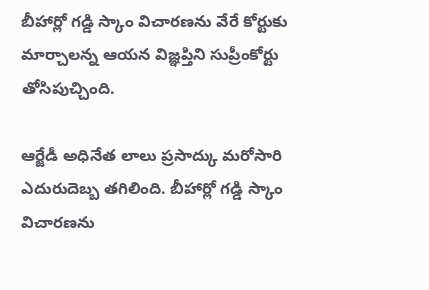బీహార్లో గడ్డి స్కాం విచారణను వేరే కోర్టుకు మార్చాలన్న ఆయన విజ్ఞప్తిని సుప్రీంకోర్టు తోసిపుచ్చింది.

ఆర్జేడీ అధినేత లాలు ప్రసాద్కు మరోసారి ఎదురుదెబ్బ తగిలింది. బీహార్లో గడ్డి స్కాం విచారణను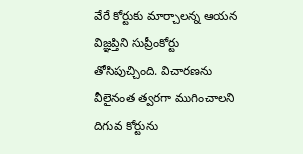వేరే కోర్టుకు మార్చాలన్న ఆయన విజ్ఞప్తిని సుప్రీంకోర్టు తోసిపుచ్చింది. విచారణను వీలైనంత త్వరగా ముగించాలని దిగువ కోర్టును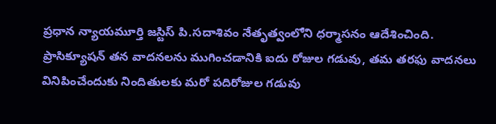ప్రధాన న్యాయమూర్తి జస్టిస్ పి.సదాశివం నేతృత్వంలోని ధర్మాసనం ఆదేశించింది. ప్రాసిక్యూషన్ తన వాదనలను ముగించడానికి ఐదు రోజుల గడువు, తమ తరఫు వాదనలు వినిపించేందుకు నిందితులకు మరో పదిరోజుల గడువు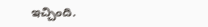ఇచ్చింది.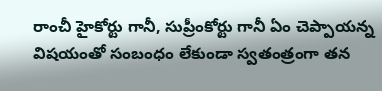రాంచీ హైకోర్టు గానీ, సుప్రీంకోర్టు గానీ ఏం చెప్పాయన్న విషయంతో సంబంధం లేకుండా స్వతంత్రంగా తన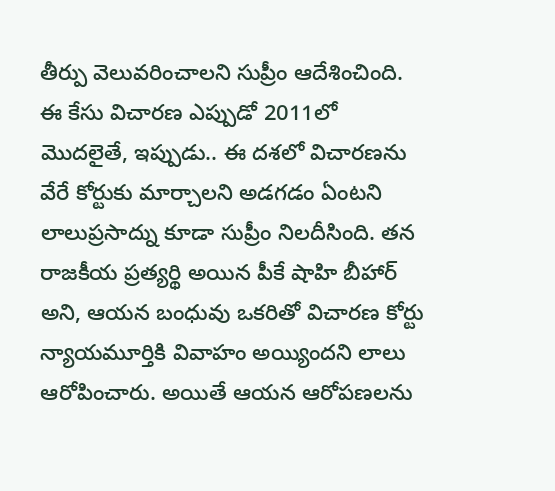తీర్పు వెలువరించాలని సుప్రీం ఆదేశించింది. ఈ కేసు విచారణ ఎప్పుడో 2011లో మొదలైతే, ఇప్పుడు.. ఈ దశలో విచారణను వేరే కోర్టుకు మార్చాలని అడగడం ఏంటని లాలుప్రసాద్ను కూడా సుప్రీం నిలదీసింది. తన రాజకీయ ప్రత్యర్థి అయిన పీకే షాహి బీహార్ అని, ఆయన బంధువు ఒకరితో విచారణ కోర్టు న్యాయమూర్తికి వివాహం అయ్యిందని లాలు ఆరోపించారు. అయితే ఆయన ఆరోపణలను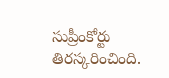సుప్రీంకోర్టు తిరస్కరించింది.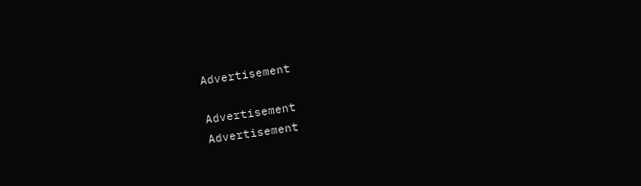Advertisement

Advertisement
Advertisement